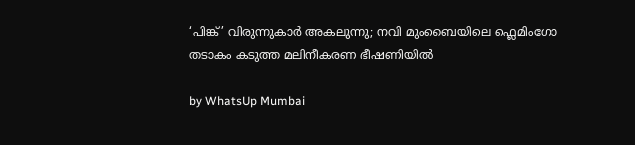‘പിങ്ക്’ വിരുന്നുകാർ അകലുന്നു; നവി മുംബൈയിലെ ഫ്ലെമിംഗോ തടാകം കടുത്ത മലിനീകരണ ഭീഷണിയിൽ

by WhatsUp Mumbai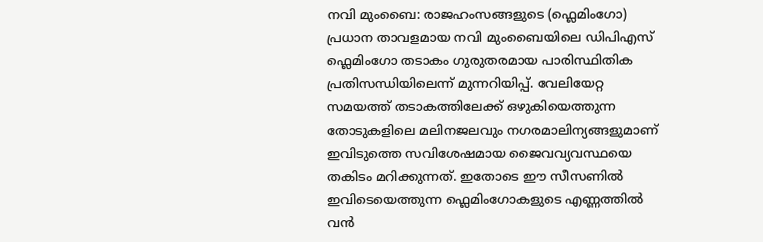നവി മുംബൈ: രാജഹംസങ്ങളുടെ (ഫ്ലെമിംഗോ) പ്രധാന താവളമായ നവി മുംബൈയിലെ ഡിപിഎസ് ഫ്ലെമിംഗോ തടാകം ഗുരുതരമായ പാരിസ്ഥിതിക പ്രതിസന്ധിയിലെന്ന് മുന്നറിയിപ്പ്. വേലിയേറ്റ സമയത്ത് തടാകത്തിലേക്ക് ഒഴുകിയെത്തുന്ന തോടുകളിലെ മലിനജലവും നഗരമാലിന്യങ്ങളുമാണ് ഇവിടുത്തെ സവിശേഷമായ ജൈവവ്യവസ്ഥയെ തകിടം മറിക്കുന്നത്. ഇതോടെ ഈ സീസണിൽ ഇവിടെയെത്തുന്ന ഫ്ലെമിംഗോകളുടെ എണ്ണത്തിൽ വൻ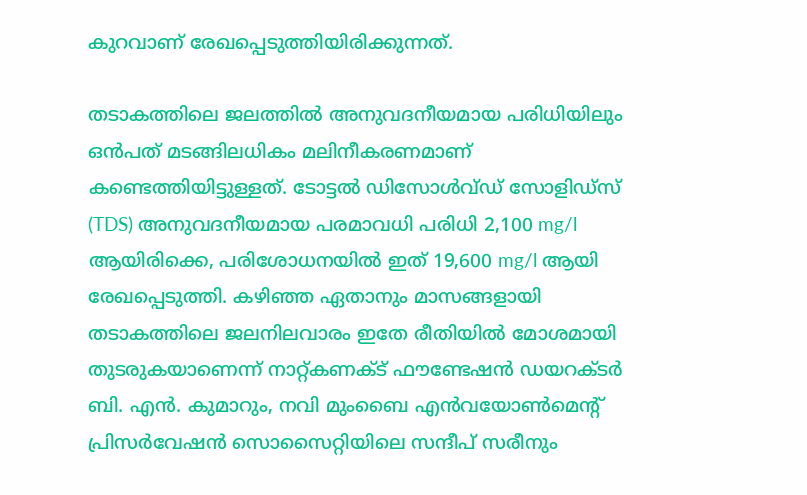കുറവാണ് രേഖപ്പെടുത്തിയിരിക്കുന്നത്.

തടാകത്തിലെ ജലത്തിൽ അനുവദനീയമായ പരിധിയിലും ഒൻപത് മടങ്ങിലധികം മലിനീകരണമാണ് കണ്ടെത്തിയിട്ടുള്ളത്. ടോട്ടൽ ഡിസോൾവ്ഡ് സോളിഡ്സ് (TDS) അനുവദനീയമായ പരമാവധി പരിധി 2,100 mg/l ആയിരിക്കെ, പരിശോധനയിൽ ഇത് 19,600 mg/l ആയി രേഖപ്പെടുത്തി. കഴിഞ്ഞ ഏതാനും മാസങ്ങളായി തടാകത്തിലെ ജലനിലവാരം ഇതേ രീതിയിൽ മോശമായി തുടരുകയാണെന്ന് നാറ്റ്കണക്ട് ഫൗണ്ടേഷൻ ഡയറക്ടർ ബി. എൻ. കുമാറും, നവി മുംബൈ എൻവയോൺമെന്റ് പ്രിസർവേഷൻ സൊസൈറ്റിയിലെ സന്ദീപ് സരീനും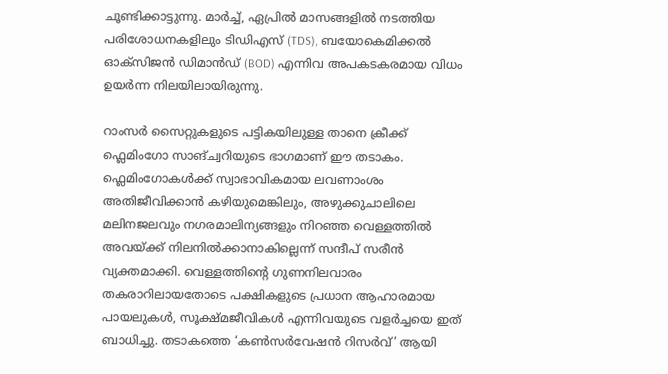ചൂണ്ടിക്കാട്ടുന്നു. മാർച്ച്, ഏപ്രിൽ മാസങ്ങളിൽ നടത്തിയ പരിശോധനകളിലും ടിഡിഎസ് (TDS), ബയോകെമിക്കൽ ഓക്സിജൻ ഡിമാൻഡ് (BOD) എന്നിവ അപകടകരമായ വിധം ഉയർന്ന നിലയിലായിരുന്നു.

റാംസർ സൈറ്റുകളുടെ പട്ടികയിലുള്ള താനെ ക്രീക്ക് ഫ്ലെമിംഗോ സാങ്ച്വറിയുടെ ഭാഗമാണ് ഈ തടാകം. ഫ്ലെമിംഗോകൾക്ക് സ്വാഭാവികമായ ലവണാംശം അതിജീവിക്കാൻ കഴിയുമെങ്കിലും, അഴുക്കുചാലിലെ മലിനജലവും നഗരമാലിന്യങ്ങളും നിറഞ്ഞ വെള്ളത്തിൽ അവയ്ക്ക് നിലനിൽക്കാനാകില്ലെന്ന് സന്ദീപ് സരീൻ വ്യക്തമാക്കി. വെള്ളത്തിന്റെ ഗുണനിലവാരം തകരാറിലായതോടെ പക്ഷികളുടെ പ്രധാന ആഹാരമായ പായലുകൾ, സൂക്ഷ്മജീവികൾ എന്നിവയുടെ വളർച്ചയെ ഇത് ബാധിച്ചു. തടാകത്തെ ‘കൺസർവേഷൻ റിസർവ്’ ആയി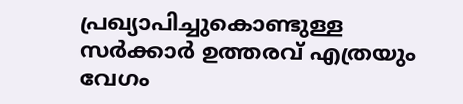പ്രഖ്യാപിച്ചുകൊണ്ടുള്ള സർക്കാർ ഉത്തരവ് എത്രയും വേഗം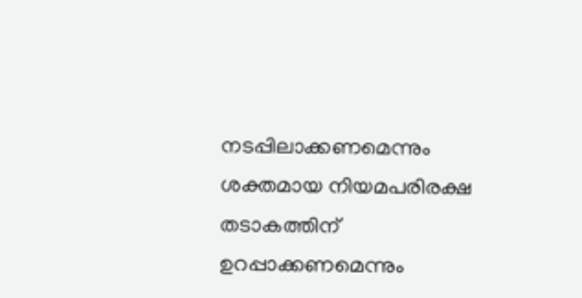നടപ്പിലാക്കണമെന്നും ശക്തമായ നിയമപരിരക്ഷ തടാകത്തിന് ഉറപ്പാക്കണമെന്നും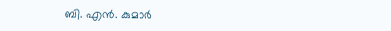ബി. എൻ. കുമാർ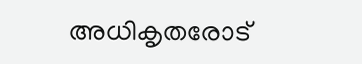അധികൃതരോട്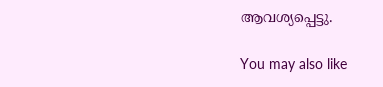ആവശ്യപ്പെട്ടു.

You may also like